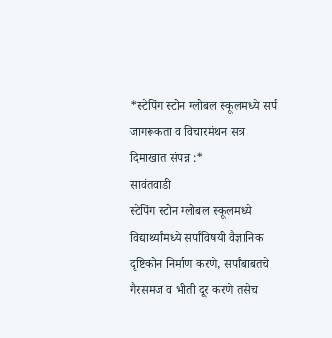*स्टेपिंग स्टोन ग्लोबल स्कूलमध्ये सर्प जागरूकता व विचारमंथन सत्र दिमाखात संपन्न :*
सावंतवाडी
स्टेपिंग स्टोन ग्लोबल स्कूलमध्ये विद्यार्थ्यांमध्ये सर्पांविषयी वैज्ञानिक दृष्टिकोन निर्माण करणे, सर्पांबाबतचे गैरसमज व भीती दूर करणे तसेच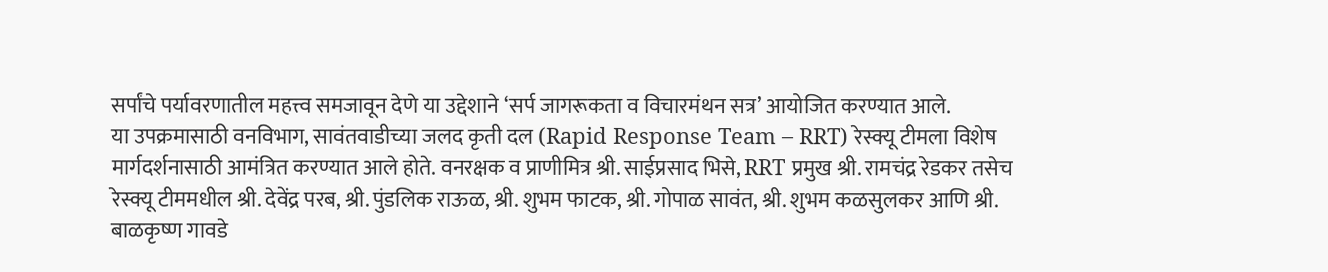सर्पांचे पर्यावरणातील महत्त्व समजावून देणे या उद्देशाने ‘सर्प जागरूकता व विचारमंथन सत्र’ आयोजित करण्यात आले.
या उपक्रमासाठी वनविभाग, सावंतवाडीच्या जलद कृती दल (Rapid Response Team – RRT) रेस्क्यू टीमला विशेष मार्गदर्शनासाठी आमंत्रित करण्यात आले होते. वनरक्षक व प्राणीमित्र श्री. साईप्रसाद भिसे, RRT प्रमुख श्री. रामचंद्र रेडकर तसेच रेस्क्यू टीममधील श्री. देवेंद्र परब, श्री. पुंडलिक राऊळ, श्री. शुभम फाटक, श्री. गोपाळ सावंत, श्री. शुभम कळसुलकर आणि श्री. बाळकृष्ण गावडे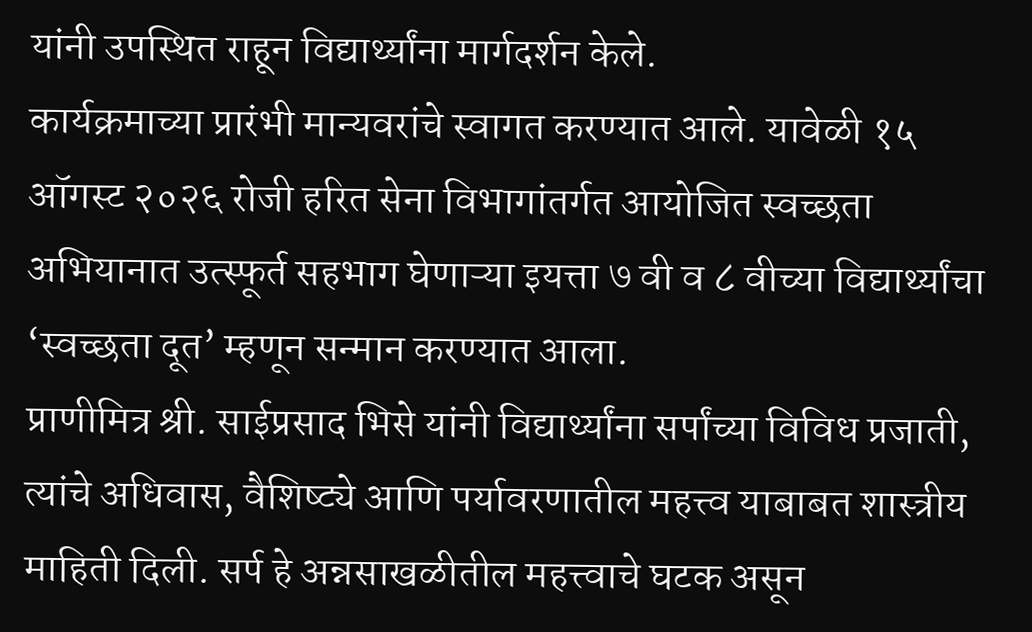यांनी उपस्थित राहून विद्यार्थ्यांना मार्गदर्शन केले.
कार्यक्रमाच्या प्रारंभी मान्यवरांचे स्वागत करण्यात आले. यावेळी १५ ऑगस्ट २०२६ रोजी हरित सेना विभागांतर्गत आयोजित स्वच्छता अभियानात उत्स्फूर्त सहभाग घेणाऱ्या इयत्ता ७ वी व ८ वीच्या विद्यार्थ्यांचा ‘स्वच्छता दूत’ म्हणून सन्मान करण्यात आला.
प्राणीमित्र श्री. साईप्रसाद भिसे यांनी विद्यार्थ्यांना सर्पांच्या विविध प्रजाती, त्यांचे अधिवास, वैशिष्ट्ये आणि पर्यावरणातील महत्त्व याबाबत शास्त्रीय माहिती दिली. सर्प हे अन्नसाखळीतील महत्त्वाचे घटक असून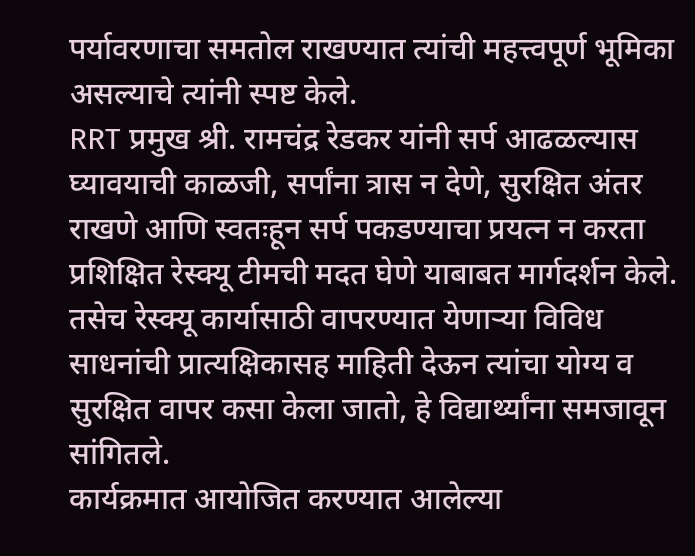पर्यावरणाचा समतोल राखण्यात त्यांची महत्त्वपूर्ण भूमिका असल्याचे त्यांनी स्पष्ट केले.
RRT प्रमुख श्री. रामचंद्र रेडकर यांनी सर्प आढळल्यास घ्यावयाची काळजी, सर्पांना त्रास न देणे, सुरक्षित अंतर राखणे आणि स्वतःहून सर्प पकडण्याचा प्रयत्न न करता प्रशिक्षित रेस्क्यू टीमची मदत घेणे याबाबत मार्गदर्शन केले. तसेच रेस्क्यू कार्यासाठी वापरण्यात येणाऱ्या विविध साधनांची प्रात्यक्षिकासह माहिती देऊन त्यांचा योग्य व सुरक्षित वापर कसा केला जातो, हे विद्यार्थ्यांना समजावून सांगितले.
कार्यक्रमात आयोजित करण्यात आलेल्या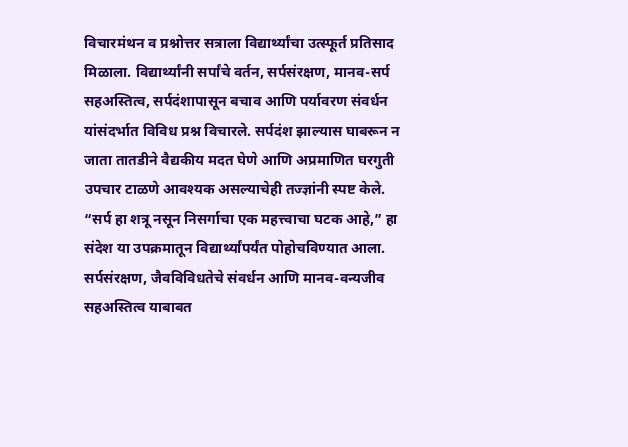विचारमंथन व प्रश्नोत्तर सत्राला विद्यार्थ्यांचा उत्स्फूर्त प्रतिसाद मिळाला. विद्यार्थ्यांनी सर्पांचे वर्तन, सर्पसंरक्षण, मानव-सर्प सहअस्तित्व, सर्पदंशापासून बचाव आणि पर्यावरण संवर्धन यांसंदर्भात विविध प्रश्न विचारले. सर्पदंश झाल्यास घाबरून न जाता तातडीने वैद्यकीय मदत घेणे आणि अप्रमाणित घरगुती उपचार टाळणे आवश्यक असल्याचेही तज्ज्ञांनी स्पष्ट केले.
“सर्प हा शत्रू नसून निसर्गाचा एक महत्त्वाचा घटक आहे,” हा संदेश या उपक्रमातून विद्यार्थ्यांपर्यंत पोहोचविण्यात आला. सर्पसंरक्षण, जैवविविधतेचे संवर्धन आणि मानव-वन्यजीव सहअस्तित्व याबाबत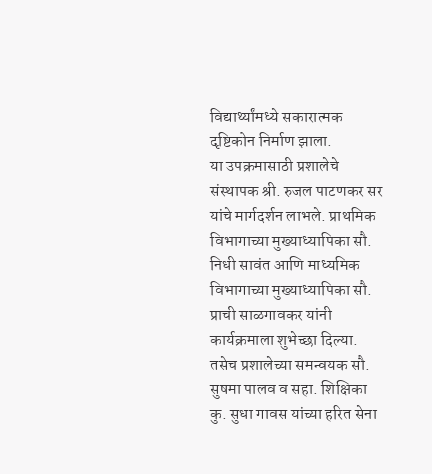विद्यार्थ्यांमध्ये सकारात्मक दृष्टिकोन निर्माण झाला.
या उपक्रमासाठी प्रशालेचे संस्थापक श्री. रुजल पाटणकर सर यांचे मार्गदर्शन लाभले. प्राथमिक विभागाच्या मुख्याध्यापिका सौ. निधी सावंत आणि माध्यमिक विभागाच्या मुख्याध्यापिका सौ. प्राची साळगावकर यांनी कार्यक्रमाला शुभेच्छा दिल्या. तसेच प्रशालेच्या समन्वयक सौ. सुषमा पालव व सहा. शिक्षिका कु. सुधा गावस यांच्या हरित सेना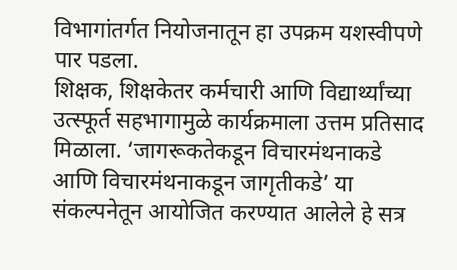विभागांतर्गत नियोजनातून हा उपक्रम यशस्वीपणे पार पडला.
शिक्षक, शिक्षकेतर कर्मचारी आणि विद्यार्थ्यांच्या उत्स्फूर्त सहभागामुळे कार्यक्रमाला उत्तम प्रतिसाद मिळाला. ‘जागरूकतेकडून विचारमंथनाकडे आणि विचारमंथनाकडून जागृतीकडे’ या संकल्पनेतून आयोजित करण्यात आलेले हे सत्र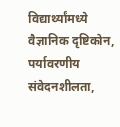विद्यार्थ्यांमध्ये वैज्ञानिक दृष्टिकोन, पर्यावरणीय संवेदनशीलता,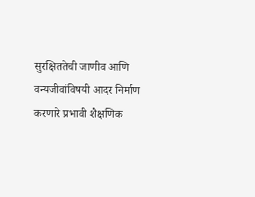सुरक्षिततेची जाणीव आणि वन्यजीवांविषयी आदर निर्माण करणारे प्रभावी शैक्षणिक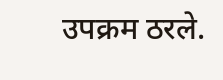उपक्रम ठरले.